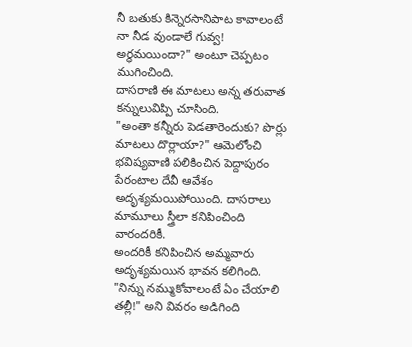నీ బతుకు కిన్నెరసానిపాట కావాలంటే నా నీడ వుండాలే గువ్వ! అర్ధమయిందా?" అంటూ చెప్పటం ముగించింది.
దాసరాణి ఈ మాటలు అన్న తరువాత కన్నులువిప్పి చూసింది.
"అంతా కన్నీరు పెడతారెందుకు? పొర్లు మాటలు దొర్లాయా?" ఆమెలోంచి భవిష్యవాణి పలికించిన పెద్దాపురం పేరంటాల దేవీ ఆవేశం అదృశ్యమయిపోయింది. దాసరాలు మామూలు స్త్రీలా కనిపించింది వారందరికీ.
అందరికీ కనిపించిన అమ్మవారు అదృశ్యమయిన భావన కలిగింది.
"నిన్ను నమ్ముకోవాలంటే ఏం చేయాలి తల్లీ!" అని వివరం అడిగింది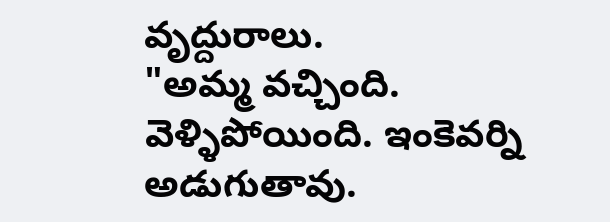వృద్దురాలు.
"అమ్మ వచ్చింది. వెళ్ళిపోయింది. ఇంకెవర్ని అడుగుతావు.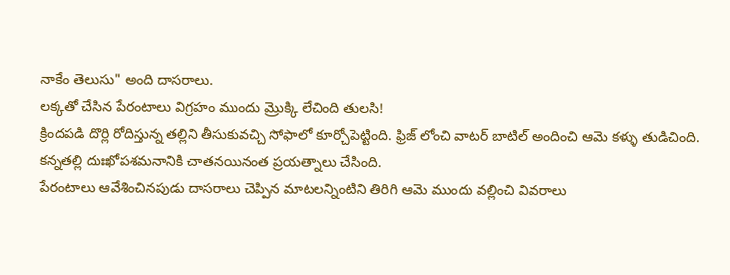నాకేం తెలుసు" అంది దాసరాలు.
లక్కతో చేసిన పేరంటాలు విగ్రహం ముందు మ్రొక్కి లేచింది తులసి!
క్రిందపడి దొర్లి రోదిస్తున్న తల్లిని తీసుకువచ్చి సోఫాలో కూర్చోపెట్టింది. ఫ్రిజ్ లోంచి వాటర్ బాటిల్ అందించి ఆమె కళ్ళు తుడిచింది.
కన్నతల్లి దుఃఖోపశమనానికి చాతనయినంత ప్రయత్నాలు చేసింది.
పేరంటాలు ఆవేశించినపుడు దాసరాలు చెప్పిన మాటలన్నింటిని తిరిగి ఆమె ముందు వల్లించి వివరాలు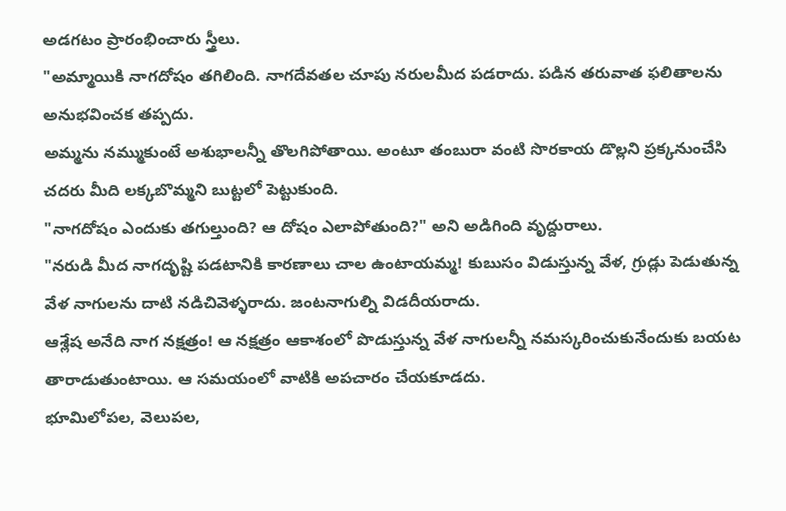అడగటం ప్రారంభించారు స్త్రీలు.
"అమ్మాయికి నాగదోషం తగిలింది. నాగదేవతల చూపు నరులమీద పడరాదు. పడిన తరువాత ఫలితాలను అనుభవించక తప్పదు.
అమ్మను నమ్ముకుంటే అశుభాలన్నీ తొలగిపోతాయి. అంటూ తంబురా వంటి సొరకాయ డొల్లని ప్రక్కనుంచేసి చదరు మీది లక్కబొమ్మని బుట్టలో పెట్టుకుంది.
"నాగదోషం ఎందుకు తగుల్తుంది? ఆ దోషం ఎలాపోతుంది?" అని అడిగింది వృద్దురాలు.
"నరుడి మీద నాగదృష్టి పడటానికి కారణాలు చాల ఉంటాయమ్మ! కుబుసం విడుస్తున్న వేళ, గ్రుడ్లు పెడుతున్న వేళ నాగులను దాటి నడిచివెళ్ళరాదు. జంటనాగుల్ని విడదీయరాదు.
ఆశ్లేష అనేది నాగ నక్షత్రం! ఆ నక్షత్రం ఆకాశంలో పొడుస్తున్న వేళ నాగులన్నీ నమస్కరించుకునేందుకు బయట తారాడుతుంటాయి. ఆ సమయంలో వాటికి అపచారం చేయకూడదు.
భూమిలోపల, వెలుపల,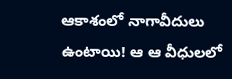ఆకాశంలో నాగావీదులు ఉంటాయి! ఆ ఆ వీధులలో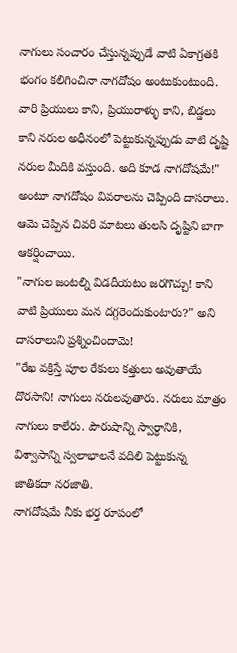నాగులు సంచారం చేస్తున్నప్పుడే వాటి ఏకాగ్రతకి భంగం కలిగించినా నాగదోషం అంటుకుంటుంది.
వారి ప్రియులు కాని, ప్రియురాళ్ళు కాని, బిడ్డలు కాని నరుల అధీనంలో పెట్టుకున్నప్పుడు వాటి దృష్టి నరుల మీదికి వస్తుంది. అది కూడ నాగదోషమే!"
అంటూ నాగదోషం వివరాలను చెప్పింది దాసరాలు.
ఆమె చెప్పిన చివరి మాటలు తులసి దృష్టిని బాగా ఆకర్షించాయి.
"నాగుల జంటల్ని విడదీయటం జరగొచ్చు! కాని వాటి ప్రియులు మన దగ్గరెందుకుంటారు?" అని దాసరాలుని ప్రశ్నించిందామె!
"రేఖ వక్రిస్తే పూల రేకులు కత్తులు అవుతాయే దొరసాని! నాగులు నరులవుతారు. నరులు మాత్రం నాగులు కాలేరు. పౌరుషాన్ని స్వార్ధానికి, విశ్వాసాన్ని స్వలాభాలనే వదిలి పెట్టుకున్న జాతికదా నరజాతి.
నాగదోషమే నీకు భర్త రూపంలో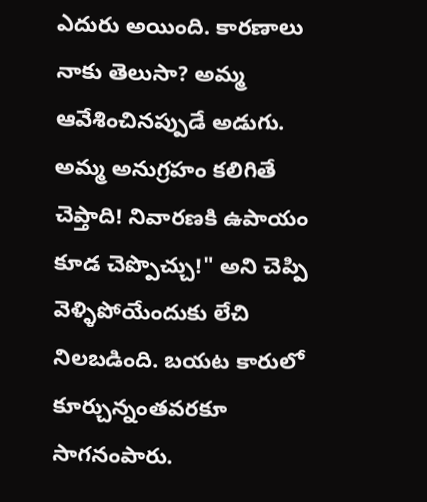ఎదురు అయింది. కారణాలు నాకు తెలుసా? అమ్మ ఆవేశించినప్పుడే అడుగు. అమ్మ అనుగ్రహం కలిగితే చెప్తాది! నివారణకి ఉపాయం కూడ చెప్పొచ్చు!" అని చెప్పి వెళ్ళిపోయేందుకు లేచి నిలబడింది. బయట కారులో కూర్చున్నంతవరకూ సాగనంపారు.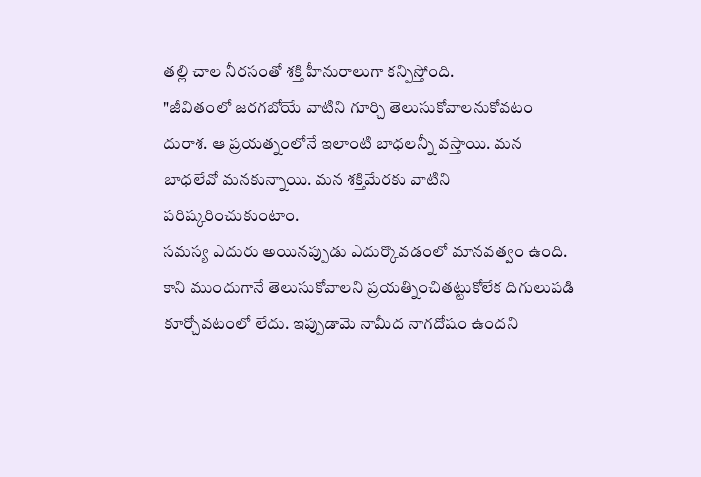తల్లి చాల నీరసంతో శక్తి హీనురాలుగా కన్పిస్తోంది.
"జీవితంలో జరగబోయే వాటిని గూర్చి తెలుసుకోవాలనుకోవటం దురాశ. ఆ ప్రయత్నంలోనే ఇలాంటి బాధలన్నీ వస్తాయి. మన బాధలేవో మనకున్నాయి. మన శక్తిమేరకు వాటిని పరిష్కరించుకుంటాం.
సమస్య ఎదురు అయినప్పుడు ఎదుర్కొవడంలో మానవత్వం ఉంది.
కాని ముందుగానే తెలుసుకోవాలని ప్రయత్నించితట్టుకోలేక దిగులుపడి కూర్చోవటంలో లేదు. ఇప్పుడామె నామీద నాగదోషం ఉందని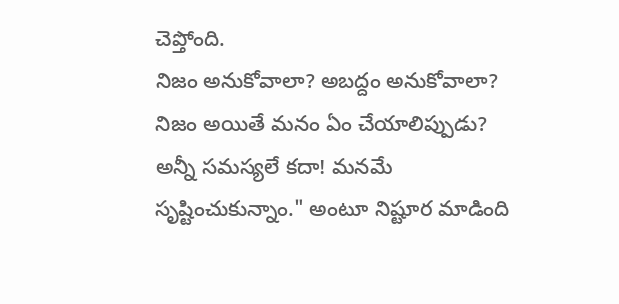చెప్తోంది.
నిజం అనుకోవాలా? అబద్దం అనుకోవాలా?
నిజం అయితే మనం ఏం చేయాలిప్పుడు? అన్నీ సమస్యలే కదా! మనమే సృష్టించుకున్నాం." అంటూ నిష్టూర మాడింది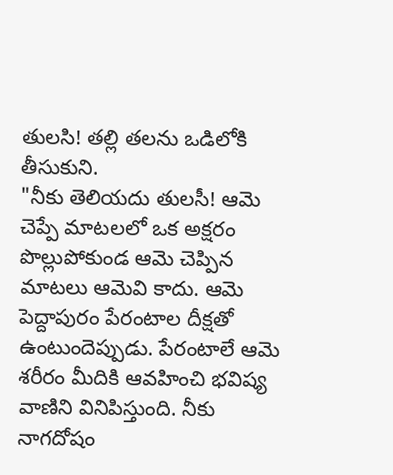తులసి! తల్లి తలను ఒడిలోకి తీసుకుని.
"నీకు తెలియదు తులసీ! ఆమె చెప్పే మాటలలో ఒక అక్షరం పొల్లుపోకుండ ఆమె చెప్పిన మాటలు ఆమెవి కాదు. ఆమె పెద్దాపురం పేరంటాల దీక్షతో ఉంటుందెప్పుడు. పేరంటాలే ఆమె శరీరం మీదికి ఆవహించి భవిష్య వాణిని వినిపిస్తుంది. నీకు నాగదోషం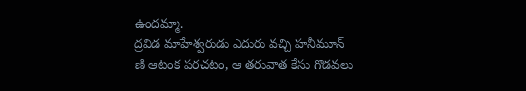ఉందమ్మా.
ద్రవిడ మాహేశ్వరుడు ఎదురు వచ్చి హనీమూన్ ణి ఆటంక పరచటం, ఆ తరువాత కేసు గొడవలు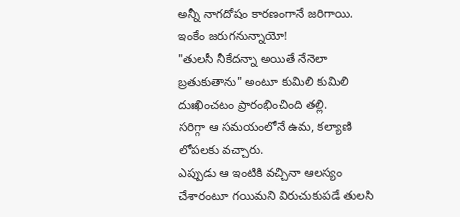అన్నీ నాగదోషం కారణంగానే జరిగాయి.
ఇంకేం జరుగనున్నాయో!
"తులసీ నీకేదన్నా అయితే నేనెలా బ్రతుకుతాను" అంటూ కుమిలి కుమిలి దుఃఖించటం ప్రారంభించింది తల్లి.
సరిగ్గా ఆ సమయంలోనే ఉమ, కల్యాణి లోపలకు వచ్చారు.
ఎప్పుడు ఆ ఇంటికి వచ్చినా ఆలస్యం చేశారంటూ గయిమని విరుచుకుపడే తులసి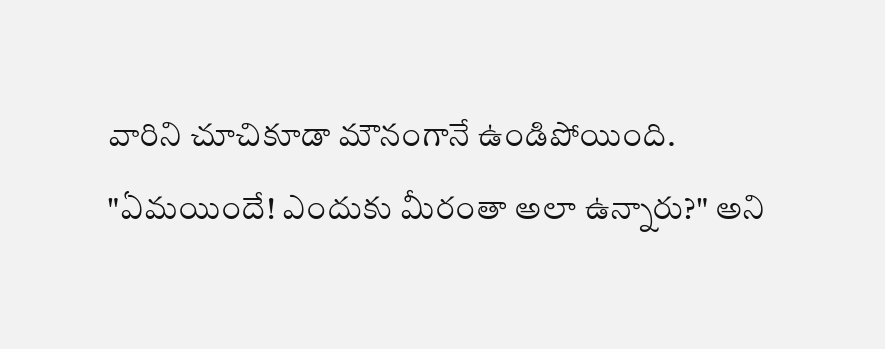వారిని చూచికూడా మౌనంగానే ఉండిపోయింది.
"ఏమయిందే! ఎందుకు మీరంతా అలా ఉన్నారు?" అని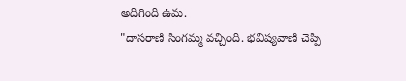అదిగింది ఉమ.
"దాసరాణి సింగమ్మ వచ్చింది. భవిష్యవాణి చెప్పి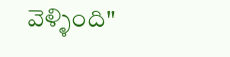వెళ్ళింది"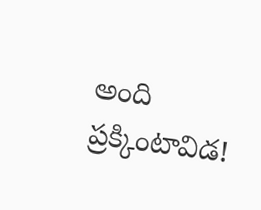అంది ప్రక్కింటావిడ!